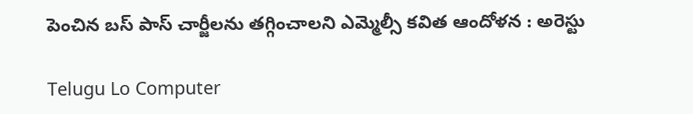పెంచిన బస్ పాస్ చార్జీలను తగ్గించాలని ఎమ్మెల్సీ కవిత ఆందోళన : అరెస్టు

Telugu Lo Computer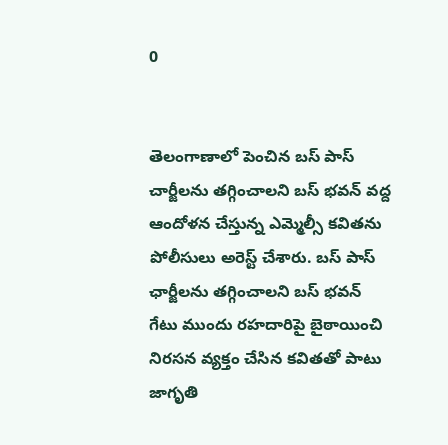0


తెలంగాణాలో పెంచిన బస్ పాస్ చార్జీలను తగ్గించాలని బస్‌ భవన్‌ వద్ద ఆందోళన చేస్తున్న ఎమ్మెల్సీ కవితను పోలీసులు అరెస్ట్ చేశారు. బస్ పాస్ ఛార్జీలను తగ్గించాలని బస్‌ భవన్‌ గేటు ముందు రహదారిపై బైఠాయించి నిరసన వ్యక్తం చేసిన కవితతో పాటు జాగృతి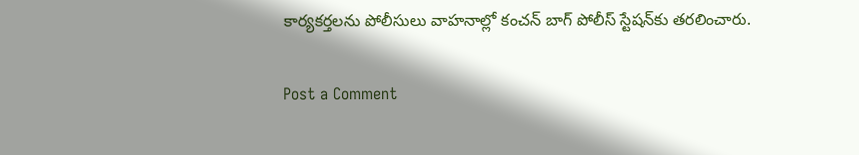కార్యకర్తలను పోలీసులు వాహనాల్లో కంచన్ బాగ్ పోలీస్ స్టేషన్‌కు తరలించారు.

Post a Comment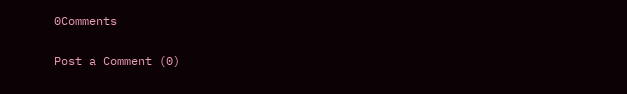0Comments

Post a Comment (0)